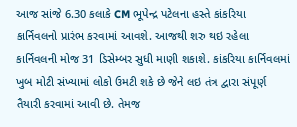આજ સાંજે 6.30 કલાકે CM ભૂપેન્દ્ર પટેલના હસ્તે કાંકરિયા કાર્નિવલનો પ્રારંભ કરવામાં આવશે. આજથી શરુ થઇ રહેલા કાર્નિવલની મોજ 31 ડિસેમ્બર સુધી માણી શકાશે. કાંકરિયા કાર્નિવલમાં ખુબ મોટી સંખ્યામાં લોકો ઉમટી શકે છે જેને લઇ તંત્ર દ્વારા સંપૂર્ણ તૈયારી કરવામાં આવી છે. તેમજ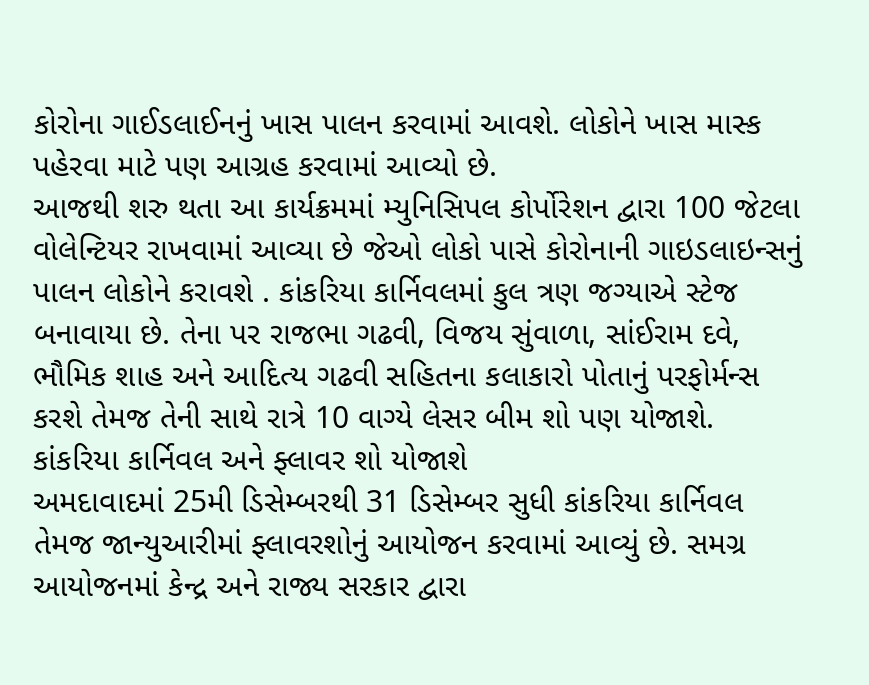કોરોના ગાઈડલાઈનનું ખાસ પાલન કરવામાં આવશે. લોકોને ખાસ માસ્ક પહેરવા માટે પણ આગ્રહ કરવામાં આવ્યો છે.
આજથી શરુ થતા આ કાર્યક્રમમાં મ્યુનિસિપલ કોર્પોરેશન દ્વારા 100 જેટલા વોલેન્ટિયર રાખવામાં આવ્યા છે જેઓ લોકો પાસે કોરોનાની ગાઇડલાઇન્સનું પાલન લોકોને કરાવશે . કાંકરિયા કાર્નિવલમાં કુલ ત્રણ જગ્યાએ સ્ટેજ બનાવાયા છે. તેના પર રાજભા ગઢવી, વિજય સુંવાળા, સાંઈરામ દવે, ભૌમિક શાહ અને આદિત્ય ગઢવી સહિતના કલાકારો પોતાનું પરફોર્મન્સ કરશે તેમજ તેની સાથે રાત્રે 10 વાગ્યે લેસર બીમ શો પણ યોજાશે.
કાંકરિયા કાર્નિવલ અને ફ્લાવર શો યોજાશે
અમદાવાદમાં 25મી ડિસેમ્બરથી 31 ડિસેમ્બર સુધી કાંકરિયા કાર્નિવલ તેમજ જાન્યુઆરીમાં ફ્લાવરશોનું આયોજન કરવામાં આવ્યું છે. સમગ્ર આયોજનમાં કેન્દ્ર અને રાજ્ય સરકાર દ્વારા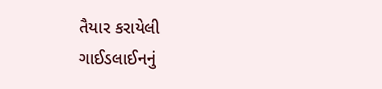તૈયાર કરાયેલી ગાઈડલાઈનનું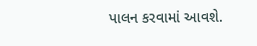પાલન કરવામાં આવશે.